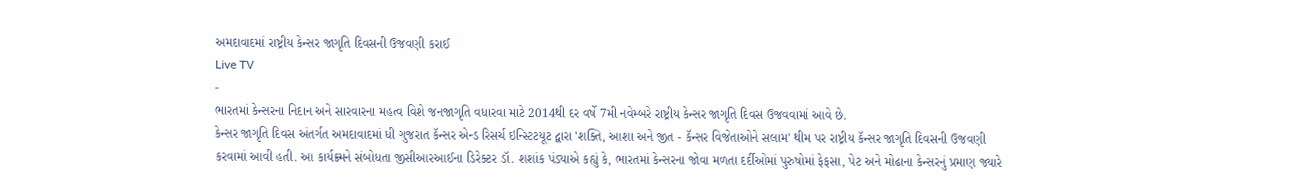અમદાવાદમાં રાષ્ટ્રીય કેન્સર જાગૃતિ દિવસની ઉજવણી કરાઈ
Live TV
-
ભારતમાં કેન્સરના નિદાન અને સારવારના મહત્વ વિશે જનજાગૃતિ વધારવા માટે 2014થી દર વર્ષે 7મી નવેમ્બરે રાષ્ટ્રીય કેન્સર જાગૃતિ દિવસ ઉજવવામાં આવે છે.
કેન્સર જાગૃતિ દિવસ અંતર્ગત અમદાવાદમાં ધી ગુજરાત કૅન્સર એન્ડ રિસર્ચ ઇન્સ્ટિટયૂટ દ્વારા 'શક્તિ, આશા અને જીત - કૅન્સર વિજેતાઓને સલામ' થીમ પર રાષ્ટ્રીય કૅન્સર જાગૃતિ દિવસની ઉજવણી કરવામાં આવી હતી. આ કાર્યક્ર્મને સંબોધતા જીસીઆરઆઈના ડિરેક્ટર ડૉ. શશાંક પંડ્યાએ કહ્યું કે, ભારતમાં કેન્સરના જોવા મળતા દર્દીઓમાં પુરુષોમાં ફેફસા, પેટ અને મોઢાના કેન્સરનું પ્રમાણ જ્યારે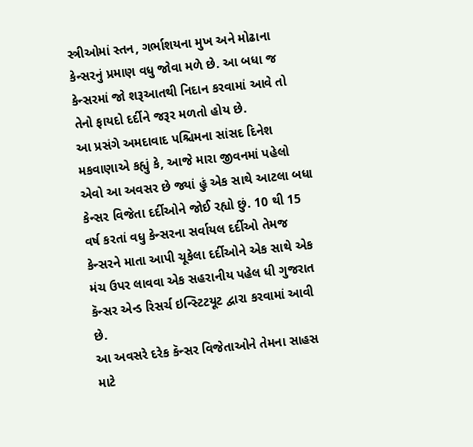સ્ત્રીઓમાં સ્તન, ગર્ભાશયના મુખ અને મોઢાના કેન્સરનું પ્રમાણ વધુ જોવા મળે છે. આ બધા જ કેન્સરમાં જો શરૂઆતથી નિદાન કરવામાં આવે તો તેનો ફાયદો દર્દીને જરૂર મળતો હોય છે.
આ પ્રસંગે અમદાવાદ પશ્ચિમના સાંસદ દિનેશ મકવાણાએ કહ્યું કે, આજે મારા જીવનમાં પહેલો એવો આ અવસર છે જ્યાં હું એક સાથે આટલા બધા કેન્સર વિજેતા દર્દીઓને જોઈ રહ્યો છું. 10 થી 15 વર્ષ કરતાં વધુ કેન્સરના સર્વાયલ દર્દીઓ તેમજ કેન્સરને માતા આપી ચૂકેલા દર્દીઓને એક સાથે એક મંચ ઉપર લાવવા એક સહરાનીય પહેલ ધી ગુજરાત કૅન્સર એન્ડ રિસર્ચ ઇન્સ્ટિટયૂટ દ્વારા કરવામાં આવી છે.
આ અવસરે દરેક કૅન્સર વિજેતાઓને તેમના સાહસ માટે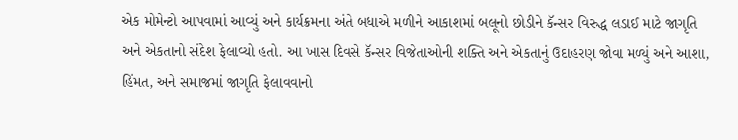એક મોમેન્ટો આપવામાં આવ્યું અને કાર્યક્રમના અંતે બધાએ મળીને આકાશમાં બલૂનો છોડીને કૅન્સર વિરુદ્ધ લડાઈ માટે જાગૃતિ અને એકતાનો સંદેશ ફેલાવ્યો હતો. આ ખાસ દિવસે કૅન્સર વિજેતાઓની શક્તિ અને એકતાનું ઉદાહરણ જોવા મળ્યું અને આશા, હિંમત, અને સમાજમાં જાગૃતિ ફેલાવવાનો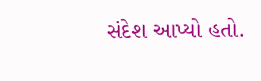સંદેશ આપ્યો હતો.